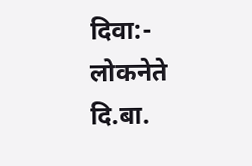दिवा:-
लोकनेते दि.बा.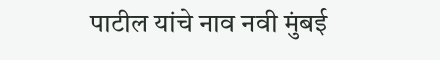पाटील यांचे नाव नवी मुंबई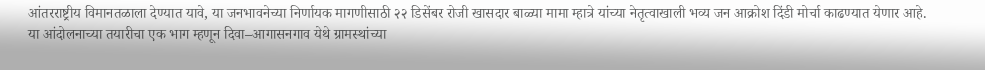आंतरराष्ट्रीय विमानतळाला देण्यात यावे, या जनभावनेच्या निर्णायक मागणीसाठी २२ डिसेंबर रोजी खासदार बाळ्या मामा म्हात्रे यांच्या नेतृत्वाखाली भव्य जन आक्रोश दिंडी मोर्चा काढण्यात येणार आहे.
या आंदोलनाच्या तयारीचा एक भाग म्हणून दिवा–आगासनगाव येथे ग्रामस्थांच्या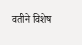वतीने विशेष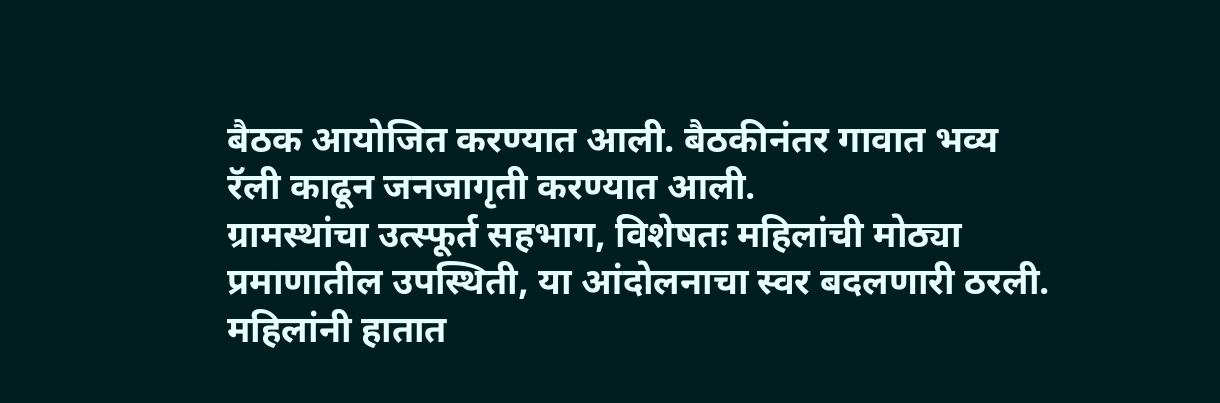बैठक आयोजित करण्यात आली. बैठकीनंतर गावात भव्य रॅली काढून जनजागृती करण्यात आली.
ग्रामस्थांचा उत्स्फूर्त सहभाग, विशेषतः महिलांची मोठ्या प्रमाणातील उपस्थिती, या आंदोलनाचा स्वर बदलणारी ठरली. महिलांनी हातात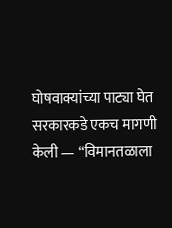घोषवाक्यांच्या पाट्या घेत सरकारकडे एकच मागणी केली — “विमानतळाला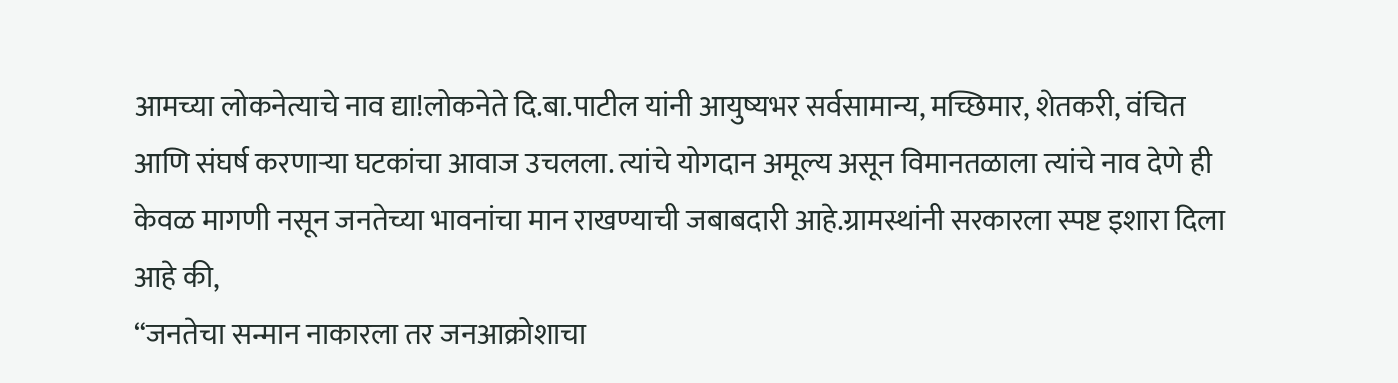आमच्या लोकनेत्याचे नाव द्या!लोकनेते दि.बा.पाटील यांनी आयुष्यभर सर्वसामान्य, मच्छिमार, शेतकरी, वंचित आणि संघर्ष करणाऱ्या घटकांचा आवाज उचलला. त्यांचे योगदान अमूल्य असून विमानतळाला त्यांचे नाव देणे ही केवळ मागणी नसून जनतेच्या भावनांचा मान राखण्याची जबाबदारी आहे.ग्रामस्थांनी सरकारला स्पष्ट इशारा दिला आहे की,
“जनतेचा सन्मान नाकारला तर जनआक्रोशाचा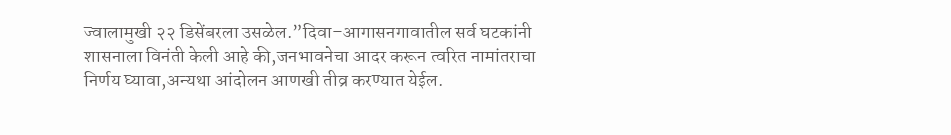ज्वालामुखी २२ डिसेंबरला उसळेल.”दिवा–आगासनगावातील सर्व घटकांनी शासनाला विनंती केली आहे की,जनभावनेचा आदर करून त्वरित नामांतराचा निर्णय घ्यावा,अन्यथा आंदोलन आणखी तीव्र करण्यात येईल.